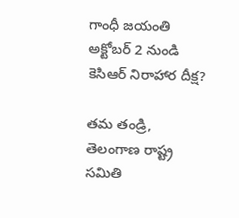గాంధీ జయంతి అక్టోబర్ 2 నుండి కెసిఆర్ నిరాహార దీక్ష?

తమ తండ్రి, తెలంగాణ రాష్ట్ర సమితి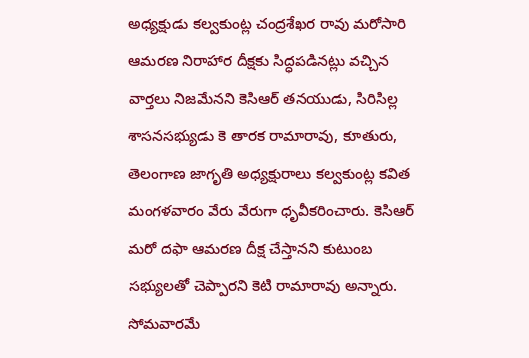అధ్యక్షుడు కల్వకుంట్ల చంద్రశేఖర రావు మరోసారి ఆమరణ నిరాహార దీక్షకు సిద్ధపడినట్లు వచ్చిన వార్తలు నిజమేనని కెసిఆర్ తనయుడు, సిరిసిల్ల శాసనసభ్యుడు కె తారక రామారావు, కూతురు, తెలంగాణ జాగృతి అధ్యక్షురాలు కల్వకుంట్ల కవిత మంగళవారం వేరు వేరుగా ధృవీకరించారు. కెసిఆర్ మరో దఫా ఆమరణ దీక్ష చేస్తానని కుటుంబ సభ్యులతో చెప్పారని కెటి రామారావు అన్నారు. సోమవారమే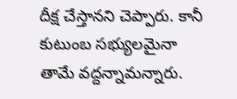దీక్ష చేస్తానని చెప్పారు. కానీ కుటుంబ సభ్యులమైనా తామే వద్దన్నామన్నారు.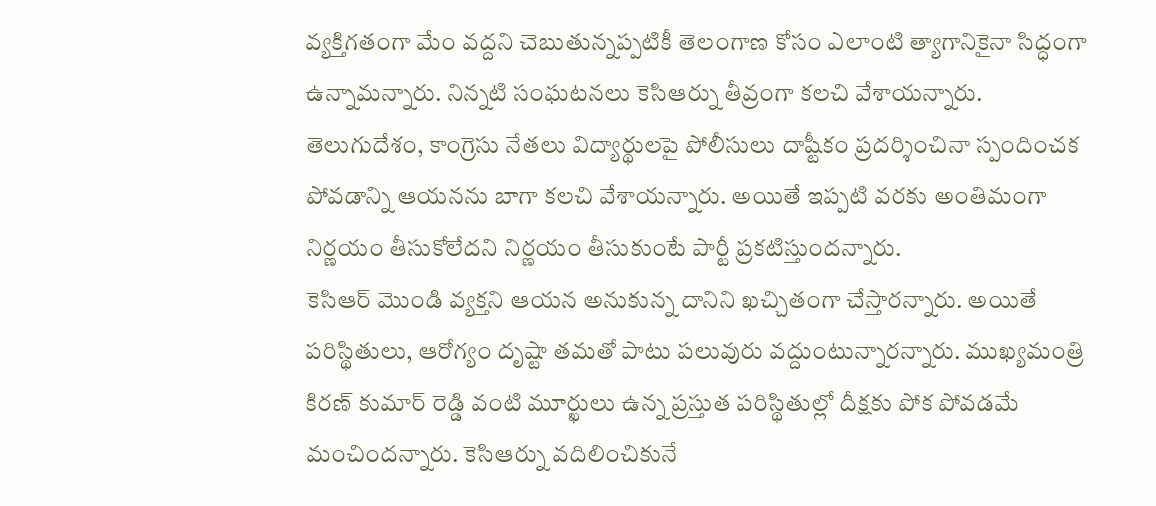వ్యక్తిగతంగా మేం వద్దని చెబుతున్నప్పటికీ తెలంగాణ కోసం ఎలాంటి త్యాగానికైనా సిద్ధంగా ఉన్నామన్నారు. నిన్నటి సంఘటనలు కెసిఆర్ను తీవ్రంగా కలచి వేశాయన్నారు. తెలుగుదేశం, కాంగ్రెసు నేతలు విద్యార్థులపై పోలీసులు దాష్టీకం ప్రదర్శించినా స్పందించక పోవడాన్ని ఆయనను బాగా కలచి వేశాయన్నారు. అయితే ఇప్పటి వరకు అంతిమంగా నిర్ణయం తీసుకోలేదని నిర్ణయం తీసుకుంటే పార్టీ ప్రకటిస్తుందన్నారు.
కెసిఆర్ మొండి వ్యక్తని ఆయన అనుకున్న దానిని ఖచ్చితంగా చేస్తారన్నారు. అయితే పరిస్థితులు, ఆరోగ్యం దృష్టా తమతో పాటు పలువురు వద్దుంటున్నారన్నారు. ముఖ్యమంత్రి కిరణ్ కుమార్ రెడ్డి వంటి మూర్ఖులు ఉన్న ప్రస్తుత పరిస్థితుల్లో దీక్షకు పోక పోవడమే మంచిందన్నారు. కెసిఆర్ను వదిలించికునే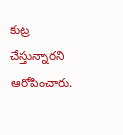కుట్ర చేస్తున్నారని ఆరోపించారు.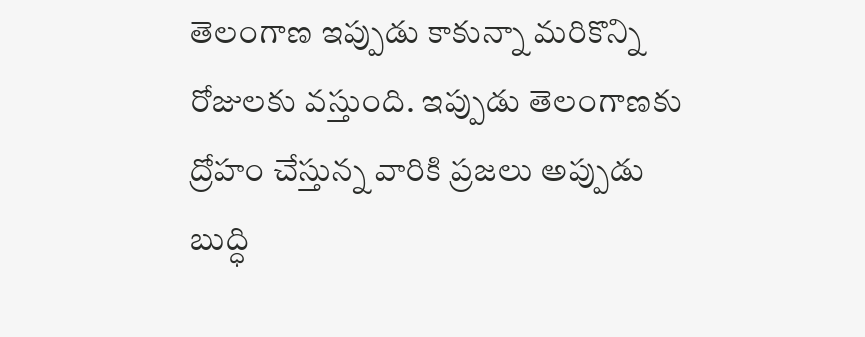తెలంగాణ ఇప్పుడు కాకున్నా మరికొన్ని రోజులకు వస్తుంది. ఇప్పుడు తెలంగాణకు ద్రోహం చేస్తున్న వారికి ప్రజలు అప్పుడు బుద్ధి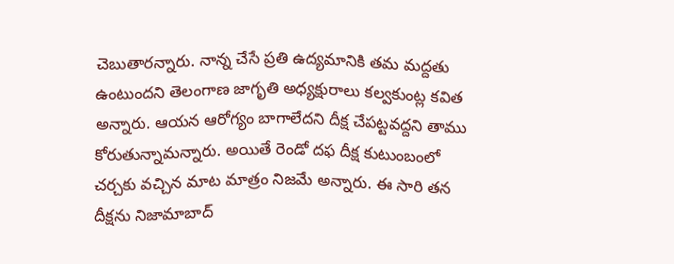చెబుతారన్నారు. నాన్న చేసే ప్రతి ఉద్యమానికి తమ మద్దతు ఉంటుందని తెలంగాణ జాగృతి అధ్యక్షురాలు కల్వకుంట్ల కవిత అన్నారు. ఆయన ఆరోగ్యం బాగాలేదని దీక్ష చేపట్టవద్దని తాము కోరుతున్నామన్నారు. అయితే రెండో దఫ దీక్ష కుటుంబంలో చర్చకు వచ్చిన మాట మాత్రం నిజమే అన్నారు. ఈ సారి తన దీక్షను నిజామాబాద్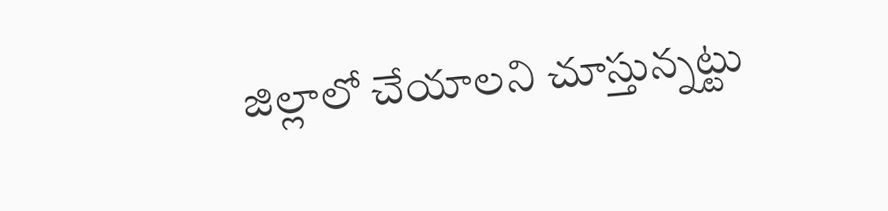జిల్లాలో చేయాలని చూస్తున్నట్టు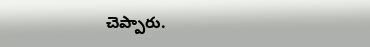చెప్పారు.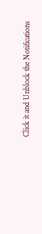Click it and Unblock the Notifications